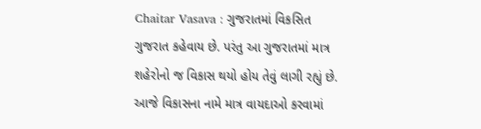Chaitar Vasava : ગુજરાતમાં વિકસિત ગુજરાત કહેવાય છે. પરંતુ આ ગુજરાતમાં માત્ર શહેરોનો જ વિકાસ થયો હોય તેવું લાગી રહ્યું છે. આજે વિકાસના નામે માત્ર વાયદાઓ કરવામાં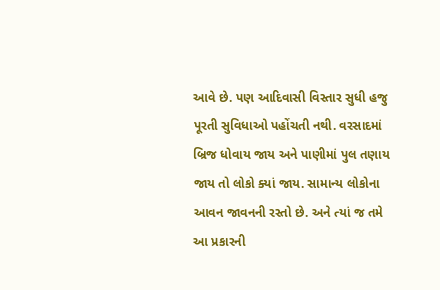આવે છે. પણ આદિવાસી વિસ્તાર સુધી હજુ પૂરતી સુવિધાઓ પહોંચતી નથી. વરસાદમાં બ્રિજ ધોવાય જાય અને પાણીમાં પુલ તણાય જાય તો લોકો ક્યાં જાય. સામાન્ય લોકોના આવન જાવનની રસ્તો છે. અને ત્યાં જ તમે આ પ્રકારની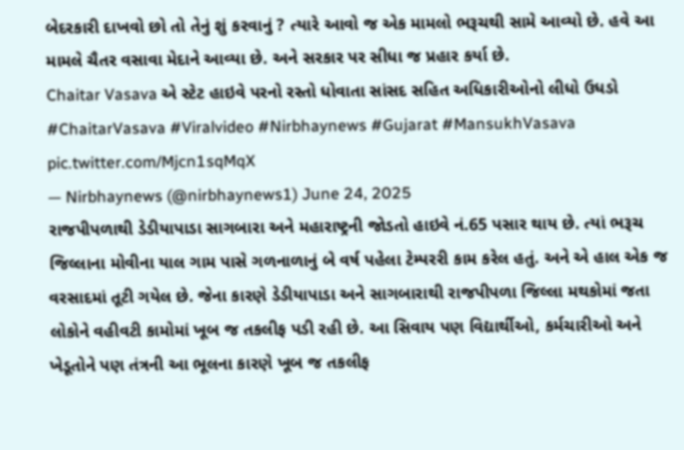બેદરકારી દાખવો છો તો તેનું શું કરવાનું ? ત્યારે આવો જ એક મામલો ભરૂચથી સામે આવ્યો છે. હવે આ મામલે ચૈતર વસાવા મેદાને આવ્યા છે. અને સરકાર પર સીધા જ પ્રહાર કર્યા છે.
Chaitar Vasava એ સ્ટેટ હાઇવે પરનો રસ્તો ધોવાતા સાંસદ સહિત અધિકારીઓનો લીધો ઉધડો #ChaitarVasava #Viralvideo #Nirbhaynews #Gujarat #MansukhVasava pic.twitter.com/Mjcn1sqMqX
— Nirbhaynews (@nirbhaynews1) June 24, 2025
રાજપીપળાથી ડેડીયાપાડા સાગબારા અને મહારાષ્ટ્રની જોડતો હાઇવે નં.65 પસાર થાય છે. ત્યાં ભરૂચ જિલ્લાના મોવીના યાલ ગામ પાસે ગળનાળાનું બે વર્ષ પહેલા ટેમ્પરરી કામ કરેલ હતું. અને એ હાલ એક જ વરસાદમાં તૂટી ગયેલ છે. જેના કારણે ડેડીયાપાડા અને સાગબારાથી રાજપીપળા જિલ્લા મથકોમાં જતા લોકોને વહીવટી કામોમાં ખૂબ જ તકલીફ પડી રહી છે. આ સિવાય પણ વિદ્યાર્થીઓ, કર્મચારીઓ અને ખેડૂતોને પણ તંત્રની આ ભૂલના કારણે ખૂબ જ તકલીફ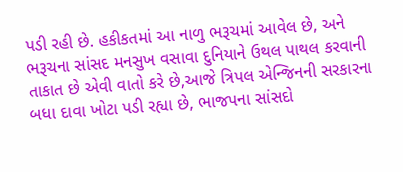પડી રહી છે. હકીકતમાં આ નાળુ ભરૂચમાં આવેલ છે, અને ભરૂચના સાંસદ મનસુખ વસાવા દુનિયાને ઉથલ પાથલ કરવાની તાકાત છે એવી વાતો કરે છે,આજે ત્રિપલ એન્જિનની સરકારના બધા દાવા ખોટા પડી રહ્યા છે, ભાજપના સાંસદો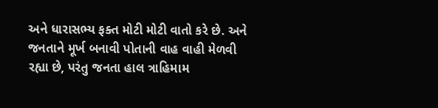અને ધારાસભ્ય ફક્ત મોટી મોટી વાતો કરે છે. અને જનતાને મૂર્ખ બનાવી પોતાની વાહ વાહી મેળવી રહ્યા છે, પરંતુ જનતા હાલ ત્રાહિમામ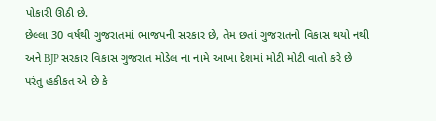પોકારી ઊઠી છે.
છેલ્લા 30 વર્ષથી ગુજરાતમાં ભાજપની સરકાર છે, તેમ છતાં ગુજરાતનો વિકાસ થયો નથી અને BJP સરકાર વિકાસ ગુજરાત મોડેલ ના નામે આખા દેશમાં મોટી મોટી વાતો કરે છે પરંતુ હકીકત એ છે કે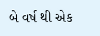બે વર્ષ થી એક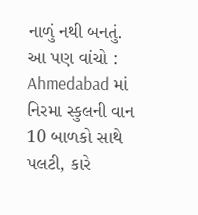નાળું નથી બનતું.
આ પણ વાંચો : Ahmedabad માં નિરમા સ્કુલની વાન 10 બાળકો સાથે પલટી, કારે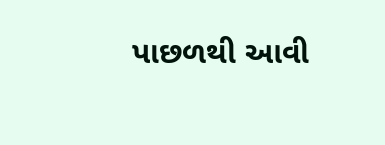પાછળથી આવી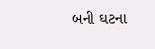બની ઘટના